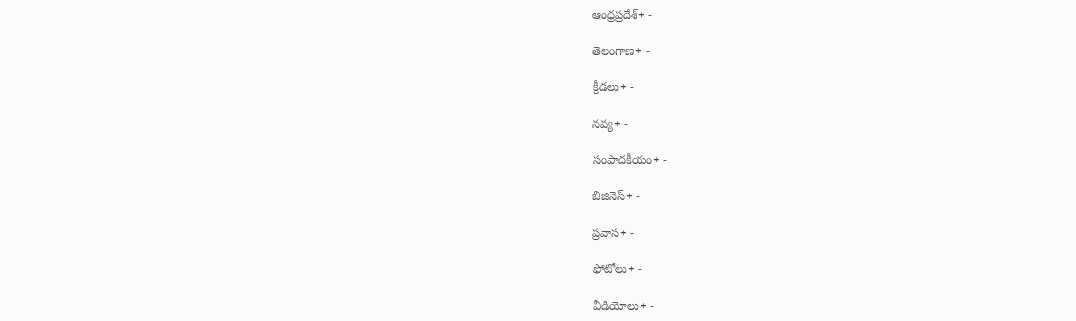ఆంధ్రప్రదేశ్+ -

తెలంగాణ+ -

క్రీడలు+ -

నవ్య+ -

సంపాదకీయం+ -

బిజినెస్+ -

ప్రవాస+ -

ఫోటోలు+ -

వీడియోలు+ -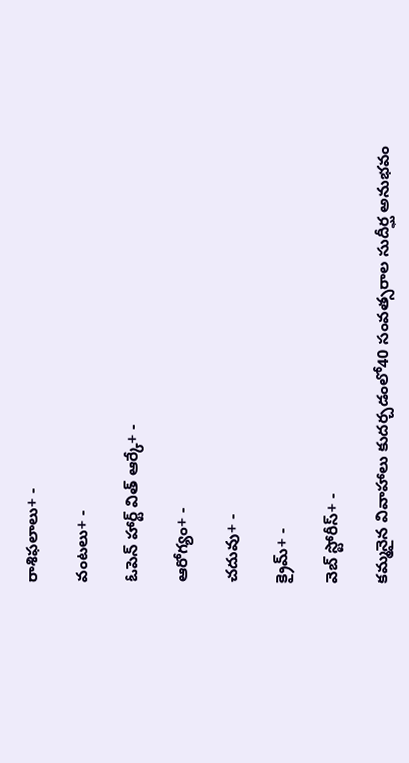రాశిఫలాలు+ -

వంటలు+ -

ఓపెన్ హార్ట్ విత్ ఆర్కే+ -

ఆరోగ్యం+ -

చదువు+ -

క్రైమ్+ -

వెబ్ స్టోరీస్+ -

కమ్మనైన వివాహాలు కుదర్చడంలో40 సంవత్సరాల సుదీర్ఘ అనుభవం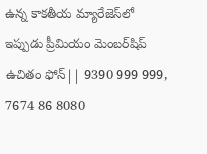ఉన్న కాకతీయ మ్యారేజెస్‌లో ఇప్పుడు ప్రీమియం మెంబర్‌షిప్‌ ఉచితం ఫోన్|| 9390 999 999, 7674 86 8080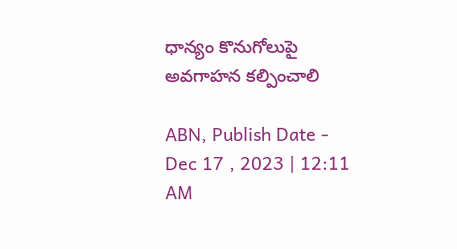ధాన్యం కొనుగోలుపై అవగాహన కల్పించాలి

ABN, Publish Date - Dec 17 , 2023 | 12:11 AM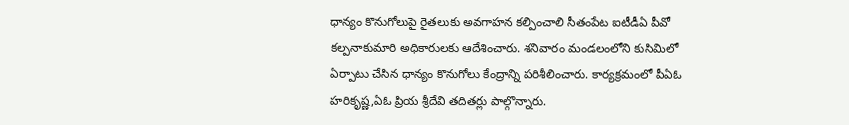ధాన్యం కొనుగోలుపై రైతలుకు అవగాహన కల్పించాలి సీతంపేట ఐటీడీఏ పీవో కల్పనాకుమారి అధికారులకు ఆదేశించారు. శనివారం మండలంలోని కుసిమిలో ఏర్పాటు చేసిన ధాన్యం కొనుగోలు కేంద్రాన్ని పరిశీలించారు. కార్యక్రమంలో పీఏఓ హరికృష్ణ,ఏఓ ప్రియ శ్రీదేవి తదితర్లు పాల్గొన్నారు.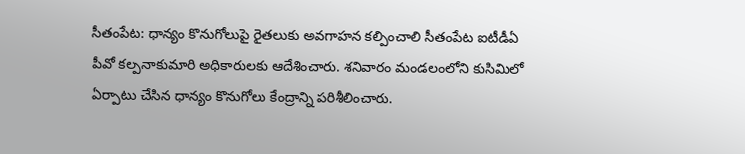సీతంపేట: ధాన్యం కొనుగోలుపై రైతలుకు అవగాహన కల్పించాలి సీతంపేట ఐటీడీఏ పీవో కల్పనాకుమారి అధికారులకు ఆదేశించారు. శనివారం మండలంలోని కుసిమిలో ఏర్పాటు చేసిన ధాన్యం కొనుగోలు కేంద్రాన్ని పరిశీలించారు.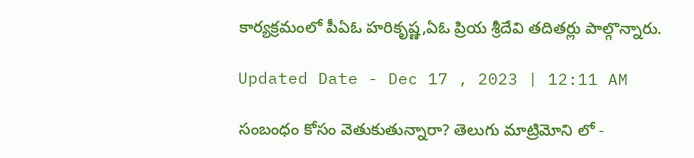కార్యక్రమంలో పీఏఓ హరికృష్ణ,ఏఓ ప్రియ శ్రీదేవి తదితర్లు పాల్గొన్నారు.

Updated Date - Dec 17 , 2023 | 12:11 AM

సంబంధం కోసం వెతుకుతున్నారా? తెలుగు మాట్రిమోని లో -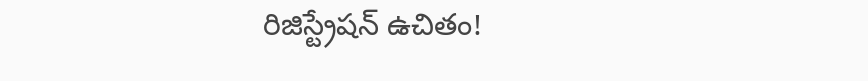రిజిస్ట్రేషన్ ఉచితం!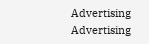Advertising
Advertising